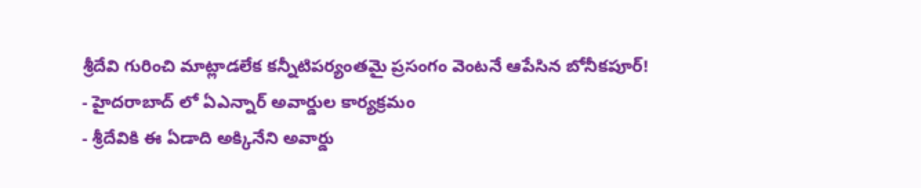శ్రీదేవి గురించి మాట్లాడలేక కన్నీటిపర్యంతమై ప్రసంగం వెంటనే ఆపేసిన బోనీకపూర్!
- హైదరాబాద్ లో ఏఎన్నార్ అవార్డుల కార్యక్రమం
- శ్రీదేవికి ఈ ఏడాది అక్కినేని అవార్డు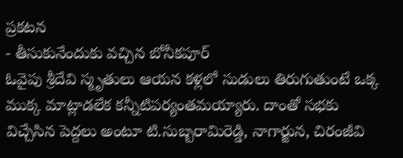ప్రకటన
- తీసుకునేందుకు వచ్చిన బోనీకపూర్
ఓవైపు శ్రీదేవి స్మృతులు ఆయన కళ్లలో సుడులు తిరుగుతుంటే ఒక్క ముక్క మాట్లాడలేక కన్నీటిపర్యంతమయ్యారు. దాంతో సభకు విచ్చేసిన పెద్దలు అంటూ టి.సుబ్బరామిరెడ్డి, నాగార్జున, చిరంజీవి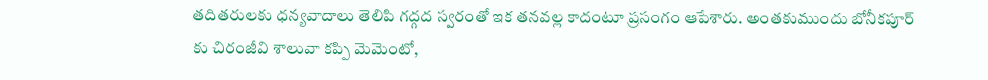తదితరులకు ధన్యవాదాలు తెలిపి గద్గద స్వరంతో ఇక తనవల్ల కాదంటూ ప్రసంగం ఆపేశారు. అంతకుముందు బోనీకపూర్ కు చిరంజీవి శాలువా కప్పి మెమెంటో,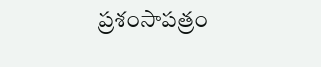ప్రశంసాపత్రం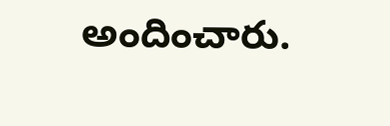అందించారు.